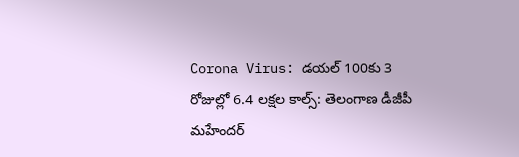Corona Virus: డయల్‌ 100కు 3 రోజుల్లో 6.4 లక్షల కాల్స్‌: తెలంగాణ డీజీపీ మహేందర్‌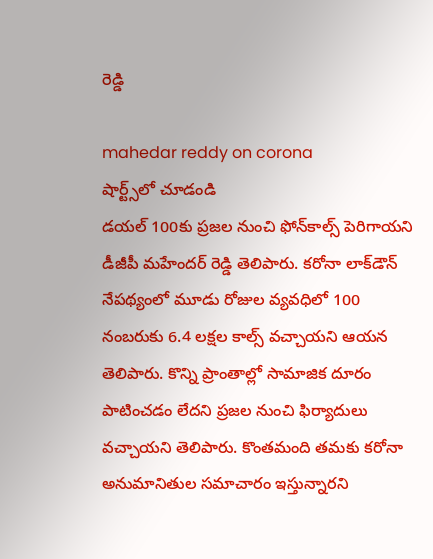రెడ్డి

mahedar reddy on corona
షార్ట్స్‌లో చూడండి
డయల్‌ 100కు ప్రజల నుంచి ఫోన్‌కాల్స్‌ పెరిగాయని డీజీపీ మహేందర్‌ రెడ్డి తెలిపారు. కరోనా లాక్‌డౌన్‌ నేపథ్యంలో మూడు రోజుల వ్యవధిలో 100 నంబరుకు 6.4 లక్షల కాల్స్‌ వచ్చాయని ఆయన తెలిపారు. కొన్ని ప్రాంతాల్లో సామాజిక దూరం పాటించడం లేదని ప్రజల నుంచి ఫిర్యాదులు వచ్చాయని తెలిపారు. కొంతమంది తమకు కరోనా అనుమానితుల సమాచారం ఇస్తున్నారని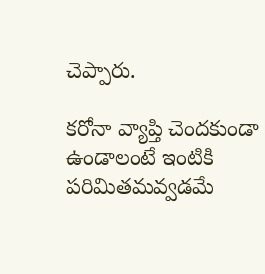చెప్పారు.

కరోనా వ్యాప్తి చెందకుండా ఉండాలంటే ఇంటికి పరిమితమవ్వడమే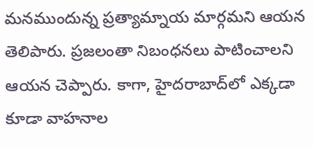మనముందున్న ప్రత్యామ్నాయ మార్గమని ఆయన తెలిపారు. ప్రజలంతా నిబంధనలు పాటించాలని ఆయన చెప్పారు. కాగా, హైదరాబాద్‌లో ఎక్కడా కూడా వాహనాల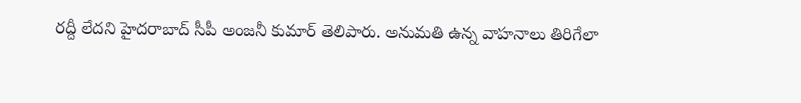రద్దీ లేదని హైదరాబాద్‌ సీపీ అంజనీ కుమార్ తెలిపారు. అనుమతి ఉన్న వాహనాలు తిరిగేలా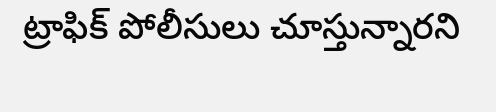ట్రాఫిక్‌ పోలీసులు చూస్తున్నారని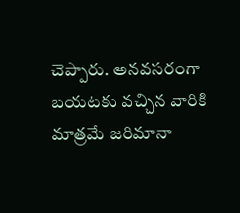చెప్పారు. అనవసరంగా బయటకు వచ్చిన వారికి మాత్రమే జరిమానా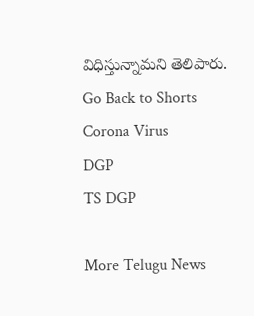విధిస్తున్నామని తెలిపారు.
Go Back to Shorts
Corona Virus
DGP
TS DGP

More Telugu News